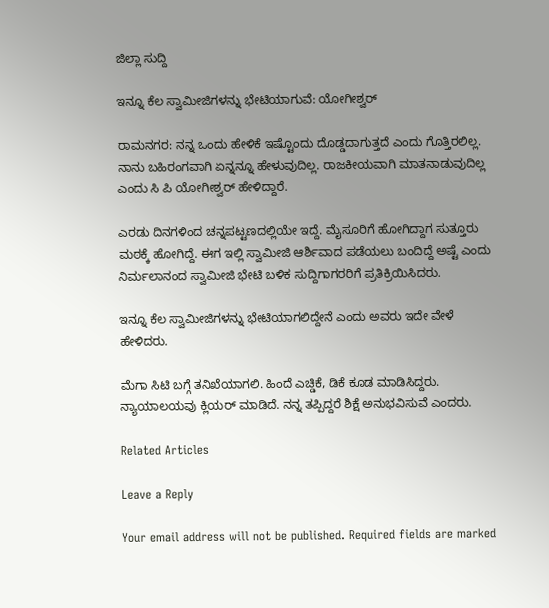ಜಿಲ್ಲಾ ಸುದ್ದಿ

ಇನ್ನೂ ಕೆಲ ಸ್ವಾಮೀಜಿಗಳನ್ನು ಭೇಟಿಯಾಗುವೆ: ಯೋಗೀಶ್ವರ್

ರಾಮನಗರ: ನನ್ನ ಒಂದು ಹೇಳಿಕೆ ಇಷ್ಟೊಂದು ದೊಡ್ಡದಾಗುತ್ತದೆ ಎಂದು ಗೊತ್ತಿರಲಿಲ್ಲ. ನಾನು ಬಹಿರಂಗವಾಗಿ ಏನ್ನನ್ನೂ ಹೇಳುವುದಿಲ್ಲ. ರಾಜಕೀಯವಾಗಿ ಮಾತನಾಡುವುದಿಲ್ಲ ಎಂದು ಸಿ ಪಿ ಯೋಗೀಶ್ವರ್ ಹೇಳಿದ್ದಾರೆ.

ಎರಡು ದಿನಗಳಿಂದ ಚನ್ನಪಟ್ಟಣದಲ್ಲಿಯೇ ಇದ್ದೆ. ಮೈಸೂರಿಗೆ ಹೋಗಿದ್ದಾಗ ಸುತ್ತೂರು ಮಠಕ್ಕೆ ಹೋಗಿದ್ದೆ. ಈಗ ಇಲ್ಲಿ ಸ್ವಾಮೀಜಿ ಆರ್ಶಿವಾದ ಪಡೆಯಲು ಬಂದಿದ್ದೆ ಅಷ್ಟೆ ಎಂದು ನಿರ್ಮಲಾನಂದ ಸ್ವಾಮೀಜಿ ಭೇಟಿ ಬಳಿಕ ಸುದ್ದಿಗಾಗರರಿಗೆ ಪ್ರತಿಕ್ರಿಯಿಸಿದರು.

ಇನ್ನೂ ಕೆಲ ಸ್ವಾಮೀಜಿಗಳನ್ನು ಭೇಟಿಯಾಗಲಿದ್ದೇನೆ ಎಂದು ಅವರು ಇದೇ ವೇಳೆ ಹೇಳಿದರು.

ಮೆಗಾ ಸಿಟಿ ಬಗ್ಗೆ ತನಿಖೆಯಾಗಲಿ. ಹಿಂದೆ ಎಚ್ಡಿಕೆ, ಡಿಕೆ ಕೂಡ ಮಾಡಿಸಿದ್ದರು. ನ್ಯಾಯಾಲಯವು ಕ್ಲಿಯರ್ ಮಾಡಿದೆ. ನನ್ನ ತಪ್ಪಿದ್ದರೆ ಶಿಕ್ಷೆ ಅನುಭವಿಸುವೆ ಎಂದರು.

Related Articles

Leave a Reply

Your email address will not be published. Required fields are marked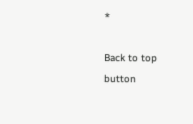*

Back to top button